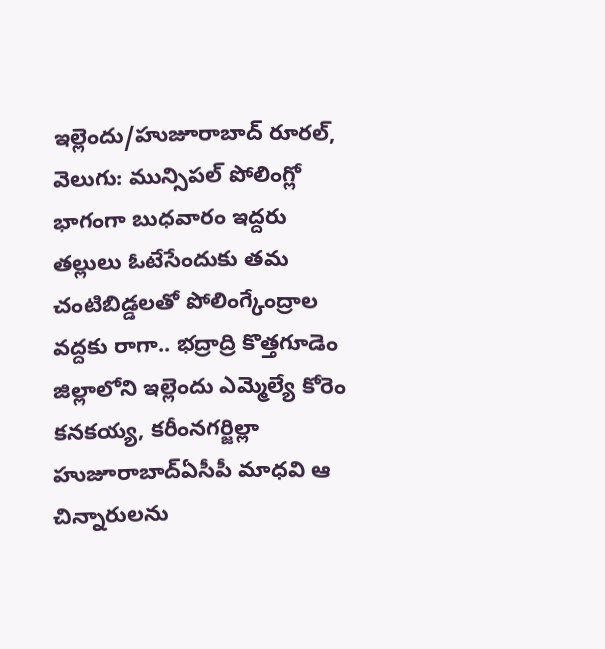ఇల్లెందు/హుజూరాబాద్ రూరల్, వెలుగు: మున్సిపల్ పోలింగ్లో భాగంగా బుధవారం ఇద్దరు తల్లులు ఓటేసేందుకు తమ చంటిబిడ్డలతో పోలింగ్కేంద్రాల వద్దకు రాగా.. భద్రాద్రి కొత్తగూడెం జిల్లాలోని ఇల్లెందు ఎమ్మెల్యే కోరెం కనకయ్య, కరీంనగర్జిల్లా హుజూరాబాద్ఏసీపీ మాధవి ఆ చిన్నారులను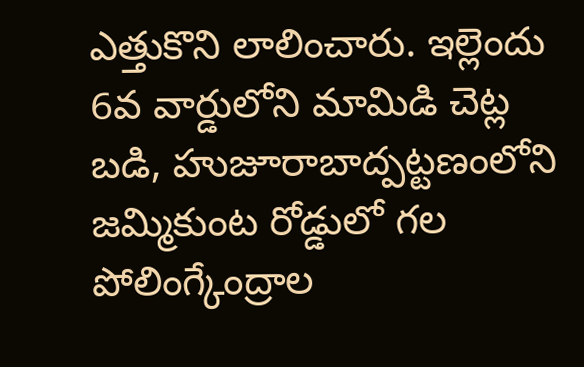ఎత్తుకొని లాలించారు. ఇల్లెందు 6వ వార్డులోని మామిడి చెట్ల బడి, హుజూరాబాద్పట్టణంలోని జమ్మికుంట రోడ్డులో గల పోలింగ్కేంద్రాల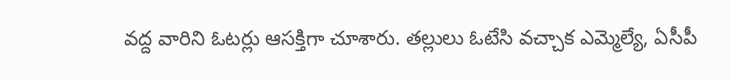వద్ద వారిని ఓటర్లు ఆసక్తిగా చూశారు. తల్లులు ఓటేసి వచ్చాక ఎమ్మెల్యే, ఏసీపీ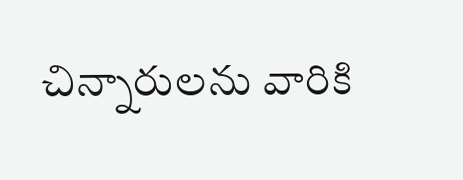చిన్నారులను వారికి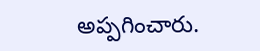అప్పగించారు.